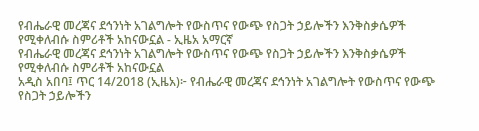የብሔራዊ መረጃና ደኅንነት አገልግሎት የውስጥና የውጭ የስጋት ኃይሎችን እንቅስቃሴዎች የሚቀለብሱ ስምሪቶች አከናውኗል - ኢዜአ አማርኛ
የብሔራዊ መረጃና ደኅንነት አገልግሎት የውስጥና የውጭ የስጋት ኃይሎችን እንቅስቃሴዎች የሚቀለብሱ ስምሪቶች አከናውኗል
አዲስ አበባ፤ ጥር 14/2018 (ኢዜአ)፦ የብሔራዊ መረጃና ደኅንነት አገልግሎት የውስጥና የውጭ የስጋት ኃይሎችን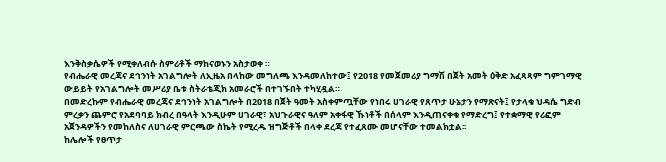እንቅስቃሴዎች የሚቀለብሱ ስምሪቶች ማከናወኑን አስታወቀ ።
የብሔራዊ መረጃና ደኅንነት አገልግሎት ለኢዜአ በላከው መግለጫ እንዳመለከተው፤ የ2018 የመጀመሪያ ግማሽ በጀት አመት ዕቅድ አፈጻጻም ግምገማዊ ውይይት የአገልግሎት መሥሪያ ቤቱ ስትራቴጂክ አመራሮች በተገኙበት ተካሂዷል።
በመድረኩም የብሔራዊ መረጃና ደኅንነት አገልግሎት በ2018 በጀት ዓመት አስቀምጧቸው የነበሩ ሀገራዊ የጸጥታ ሁኔታን የማጽናት፤ የታላቁ ህዳሴ ግድብ ምረቃን ጨምሮ የአደባባይ ክብረ በዓላት እንዲሁም ሀገራዊ፣ አህጉራዊና ዓለም አቀፋዊ ኹነቶች በሰላም እንዲጠናቀቁ የማድረግ፤ የተቋማዊ የሪፎም አጀንዳዎችን የመከለስና ለሀገራዊ ምርጫው ስኬት የሚረዱ ዝግጅቶች በላቀ ደረጃ የተፈጸሙ መሆናቸው ተመልክቷል፡፡
ከሌሎች የፀጥታ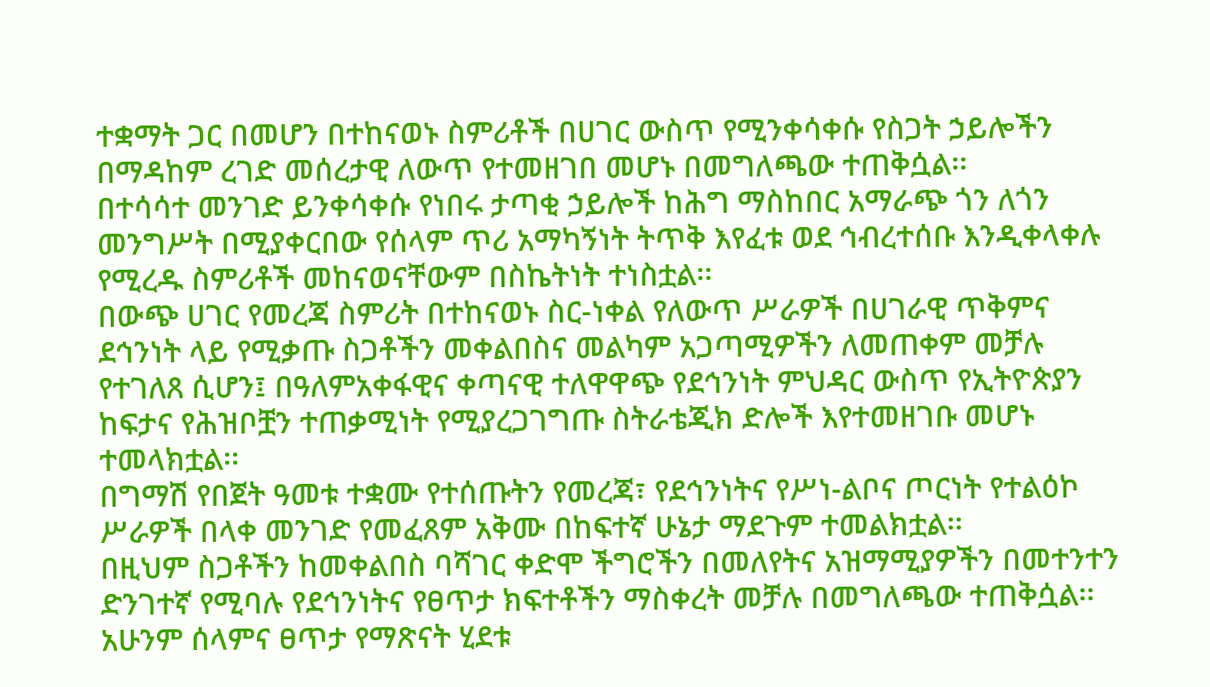ተቋማት ጋር በመሆን በተከናወኑ ስምሪቶች በሀገር ውስጥ የሚንቀሳቀሱ የስጋት ኃይሎችን በማዳከም ረገድ መሰረታዊ ለውጥ የተመዘገበ መሆኑ በመግለጫው ተጠቅሷል፡፡
በተሳሳተ መንገድ ይንቀሳቀሱ የነበሩ ታጣቂ ኃይሎች ከሕግ ማስከበር አማራጭ ጎን ለጎን መንግሥት በሚያቀርበው የሰላም ጥሪ አማካኝነት ትጥቅ እየፈቱ ወደ ኅብረተሰቡ እንዲቀላቀሉ የሚረዱ ስምሪቶች መከናወናቸውም በስኬትነት ተነስቷል፡፡
በውጭ ሀገር የመረጃ ስምሪት በተከናወኑ ስር-ነቀል የለውጥ ሥራዎች በሀገራዊ ጥቅምና ደኅንነት ላይ የሚቃጡ ስጋቶችን መቀልበስና መልካም አጋጣሚዎችን ለመጠቀም መቻሉ የተገለጸ ሲሆን፤ በዓለምአቀፋዊና ቀጣናዊ ተለዋዋጭ የደኅንነት ምህዳር ውስጥ የኢትዮጵያን ከፍታና የሕዝቦቿን ተጠቃሚነት የሚያረጋገግጡ ስትራቴጂክ ድሎች እየተመዘገቡ መሆኑ ተመላክቷል፡፡
በግማሽ የበጀት ዓመቱ ተቋሙ የተሰጡትን የመረጃ፣ የደኅንነትና የሥነ-ልቦና ጦርነት የተልዕኮ ሥራዎች በላቀ መንገድ የመፈጸም አቅሙ በከፍተኛ ሁኔታ ማደጉም ተመልክቷል፡፡
በዚህም ስጋቶችን ከመቀልበስ ባሻገር ቀድሞ ችግሮችን በመለየትና አዝማሚያዎችን በመተንተን ድንገተኛ የሚባሉ የደኅንነትና የፀጥታ ክፍተቶችን ማስቀረት መቻሉ በመግለጫው ተጠቅሷል፡፡
አሁንም ሰላምና ፀጥታ የማጽናት ሂደቱ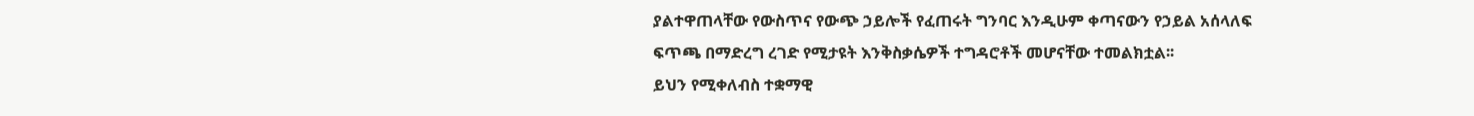ያልተዋጠላቸው የውስጥና የውጭ ኃይሎች የፈጠሩት ግንባር እንዲሁም ቀጣናውን የኃይል አሰላለፍ ፍጥጫ በማድረግ ረገድ የሚታዩት እንቅስቃሴዎች ተግዳሮቶች መሆናቸው ተመልክቷል፡፡
ይህን የሚቀለብስ ተቋማዊ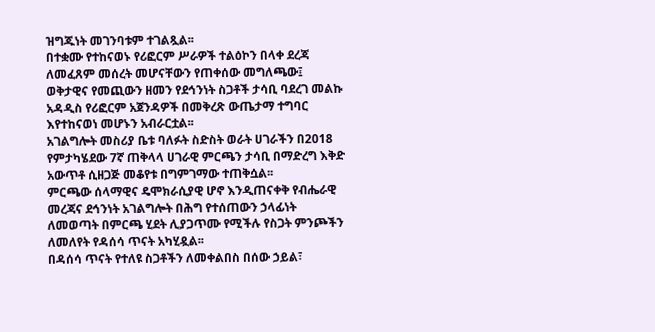ዝግጁነት መገንባቱም ተገልጿል፡፡
በተቋሙ የተከናወኑ የሪፎርም ሥራዎች ተልዕኮን በላቀ ደረጃ ለመፈጸም መሰረት መሆናቸውን የጠቀሰው መግለጫው፤ ወቅታዊና የመጪውን ዘመን የደኅንነት ስጋቶች ታሳቢ ባደረገ መልኩ አዳዲስ የሪፎርም አጀንዳዎች በመቅረጽ ውጤታማ ተግባር እየተከናወነ መሆኑን አብራርቷል፡፡
አገልግሎት መስሪያ ቤቱ ባለፉት ስድስት ወራት ሀገራችን በ2018 የምታካሄደው 7ኛ ጠቅላላ ሀገራዊ ምርጫን ታሳቢ በማድረግ እቅድ አውጥቶ ሲዘጋጅ መቆየቱ በግምገማው ተጠቅሷል፡፡
ምርጫው ሰላማዊና ዴሞክራሲያዊ ሆኖ እንዲጠናቀቅ የብሔራዊ መረጃና ደኅንነት አገልግሎት በሕግ የተሰጠውን ኃላፊነት ለመወጣት በምርጫ ሂደት ሊያጋጥሙ የሚችሉ የስጋት ምንጮችን ለመለየት የዳሰሳ ጥናት አካሂዷል፡፡
በዳሰሳ ጥናት የተለዩ ስጋቶችን ለመቀልበስ በሰው ኃይል፣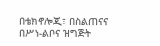በቴክኖሎጂ፣ በስልጠናና በሥነ-ልቦና ዝግጅት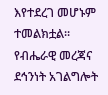እየተደረገ መሆኑም ተመልክቷል፡፡
የብሔራዊ መረጃና ደኅንነት አገልግሎት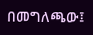በመግለጫው፤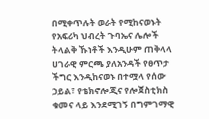በሚቀጥሉት ወራት የሚከናወኑት የአፍሪካ ህብረት ጉባኤና ሌሎች ትላልቅ ኹነቶች እንዲሁም ጠቅላላ ሀገራዊ ምርጫ ያለአንዳች የፀጥታ ችግር እንዲከናወኑ በተሟላ የሰው ኃይል፣ የቴክኖሎጂና የሎጀስቲክስ ቁመና ላይ እንደሚገኝ በግምገማዊ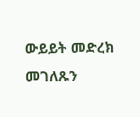ውይይት መድረክ መገለጹን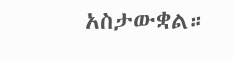አስታውቋል።